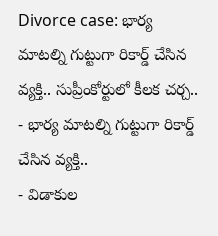Divorce case: భార్య మాటల్ని గుట్టుగా రికార్డ్ చేసిన వ్యక్తి.. సుప్రీంకోర్టులో కీలక చర్చ..
- భార్య మాటల్ని గుట్టుగా రికార్డ్ చేసిన వ్యక్తి..
- విడాకుల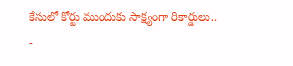కేసులో కోర్టు ముందుకు సాక్ష్యంగా రికార్డులు..
-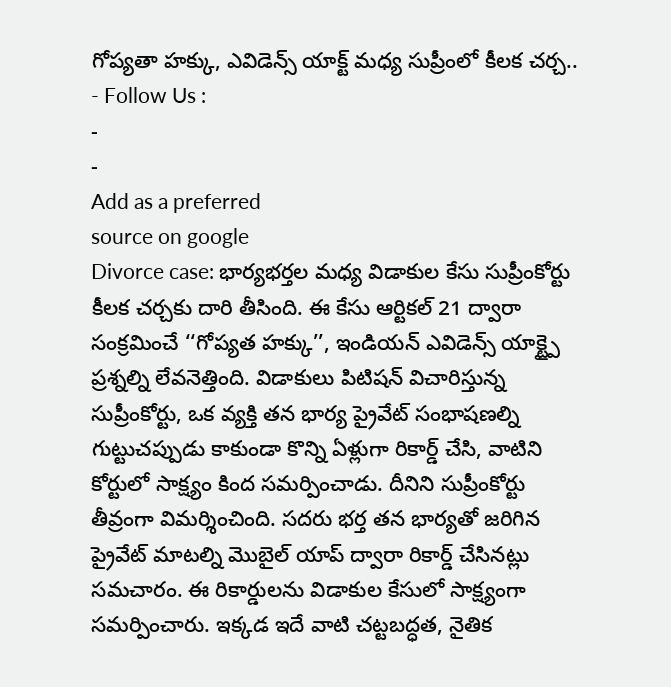గోప్యతా హక్కు, ఎవిడెన్స్ యాక్ట్ మధ్య సుప్రీంలో కీలక చర్చ..
- Follow Us :
-
-
Add as a preferred
source on google
Divorce case: భార్యభర్తల మధ్య విడాకుల కేసు సుప్రీంకోర్టు కీలక చర్చకు దారి తీసింది. ఈ కేసు ఆర్టికల్ 21 ద్వారా సంక్రమించే ‘‘గోప్యత హక్కు’’, ఇండియన్ ఎవిడెన్స్ యాక్ట్పై ప్రశ్నల్ని లేవనెత్తింది. విడాకులు పిటిషన్ విచారిస్తున్న సుప్రీంకోర్టు, ఒక వ్యక్తి తన భార్య ప్రైవేట్ సంభాషణల్ని గుట్టుచప్పుడు కాకుండా కొన్ని ఏళ్లుగా రికార్డ్ చేసి, వాటిని కోర్టులో సాక్ష్యం కింద సమర్పించాడు. దీనిని సుప్రీంకోర్టు తీవ్రంగా విమర్శించింది. సదరు భర్త తన భార్యతో జరిగిన ప్రైవేట్ మాటల్ని మొబైల్ యాప్ ద్వారా రికార్డ్ చేసినట్లు సమచారం. ఈ రికార్డులను విడాకుల కేసులో సాక్ష్యంగా సమర్పించారు. ఇక్కడ ఇదే వాటి చట్టబద్ధత, నైతిక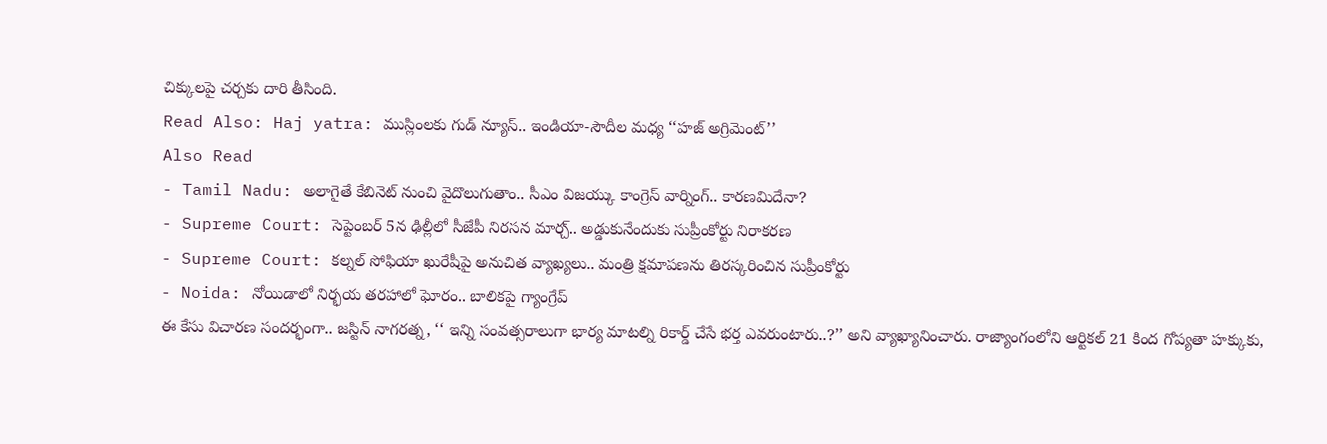చిక్కులపై చర్చకు దారి తీసింది.
Read Also: Haj yatra: ముస్లింలకు గుడ్ న్యూస్.. ఇండియా-సౌదీల మధ్య ‘‘హజ్ అగ్రిమెంట్’’
Also Read
- Tamil Nadu: అలాగైతే కేబినెట్ నుంచి వైదొలుగుతాం.. సీఎం విజయ్కు కాంగ్రెస్ వార్నింగ్.. కారణమిదేనా?
- Supreme Court: సెప్టెంబర్ 5న ఢిల్లీలో సీజేపీ నిరసన మార్చ్.. అడ్డుకునేందుకు సుప్రీంకోర్టు నిరాకరణ
- Supreme Court: కల్నల్ సోఫియా ఖురేషీపై అనుచిత వ్యాఖ్యలు.. మంత్రి క్షమాపణను తిరస్కరించిన సుప్రీంకోర్టు
- Noida: నోయిడాలో నిర్భయ తరహాలో ఘోరం.. బాలికపై గ్యాంగ్రేప్
ఈ కేసు విచారణ సందర్భంగా.. జస్టిన్ నాగరత్న, ‘‘ ఇన్ని సంవత్సరాలుగా భార్య మాటల్ని రికార్డ్ చేసే భర్త ఎవరుంటారు..?’’ అని వ్యాఖ్యానించారు. రాజ్యాంగంలోని ఆర్టికల్ 21 కింద గోప్యతా హక్కుకు,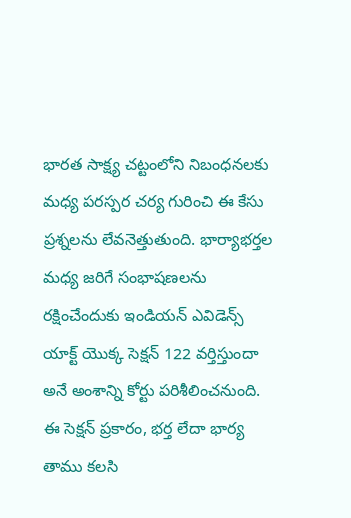భారత సాక్ష్య చట్టంలోని నిబంధనలకు మధ్య పరస్పర చర్య గురించి ఈ కేసు ప్రశ్నలను లేవనెత్తుతుంది. భార్యాభర్తల మధ్య జరిగే సంభాషణలను రక్షించేందుకు ఇండియన్ ఎవిడెన్స్ యాక్ట్ యొక్క సెక్షన్ 122 వర్తిస్తుందా అనే అంశాన్ని కోర్టు పరిశీలించనుంది. ఈ సెక్షన్ ప్రకారం, భర్త లేదా భార్య తాము కలసి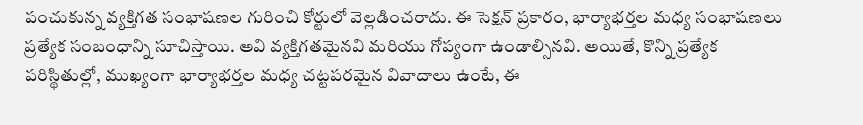పంచుకున్న వ్యక్తిగత సంభాషణల గురించి కోర్టులో వెల్లడించరాదు. ఈ సెక్షన్ ప్రకారం, భార్యాభర్తల మధ్య సంభాషణలు ప్రత్యేక సంబంధాన్ని సూచిస్తాయి. అవి వ్యక్తిగతమైనవి మరియు గోప్యంగా ఉండాల్సినవి. అయితే, కొన్ని ప్రత్యేక పరిస్థితుల్లో, ముఖ్యంగా భార్యాభర్తల మధ్య చట్టపరమైన వివాదాలు ఉంటే, ఈ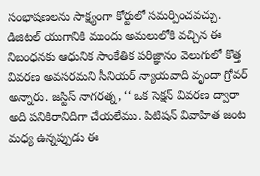సంభాషణలను సాక్ష్యంగా కోర్టులో సమర్పించవచ్చు.
డిజిటల్ యుగానికి ముందు అమలులోకి వచ్చిన ఈ నిబంధనకు ఆధునిక సాంకేతిక పరిజ్ఞానం వెలుగులో కొత్త వివరణ అవసరమని సీనియర్ న్యాయవాది వృందా గ్రోవర్ అన్నారు. జస్టిస్ నాగరత్న, ‘‘ ఒక సెక్షన్ వివరణ ద్వారా అది పనికిరానిదిగా చేయలేము. పిటిషన్ వివాహిత జంట మధ్య ఉన్నప్పుడు ఈ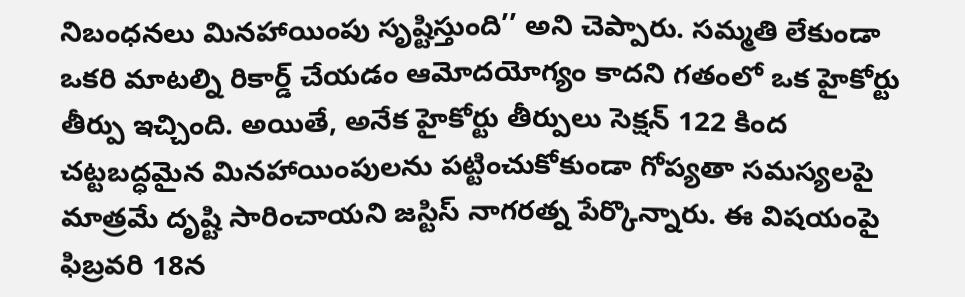నిబంధనలు మినహాయింపు సృష్టిస్తుంది’’ అని చెప్పారు. సమ్మతి లేకుండా ఒకరి మాటల్ని రికార్డ్ చేయడం ఆమోదయోగ్యం కాదని గతంలో ఒక హైకోర్టు తీర్పు ఇచ్చింది. అయితే, అనేక హైకోర్టు తీర్పులు సెక్షన్ 122 కింద చట్టబద్ధమైన మినహాయింపులను పట్టించుకోకుండా గోప్యతా సమస్యలపై మాత్రమే దృష్టి సారించాయని జస్టిస్ నాగరత్న పేర్కొన్నారు. ఈ విషయంపై ఫిబ్రవరి 18న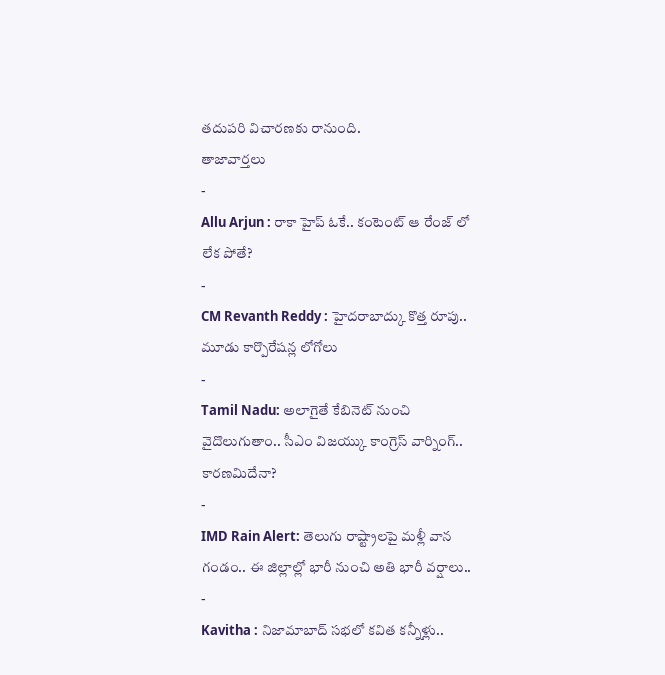తదుపరి విచారణకు రానుంది.
తాజావార్తలు
-
Allu Arjun : రాకా హైప్ ఓకే.. కంటెంట్ ఆ రేంజ్ లో లేక పోతే?
-
CM Revanth Reddy : హైదరాబాద్కు కొత్త రూపు.. మూడు కార్పొరేషన్ల లోగోలు
-
Tamil Nadu: అలాగైతే కేబినెట్ నుంచి వైదొలుగుతాం.. సీఎం విజయ్కు కాంగ్రెస్ వార్నింగ్.. కారణమిదేనా?
-
IMD Rain Alert: తెలుగు రాష్ట్రాలపై మళ్లీ వాన గండం.. ఈ జిల్లాల్లో భారీ నుంచి అతి భారీ వర్షాలు..
-
Kavitha : నిజామాబాద్ సభలో కవిత కన్నీళ్లు..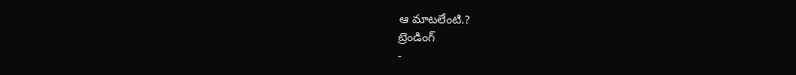ఆ మాటలేంటి.?
ట్రెండింగ్
-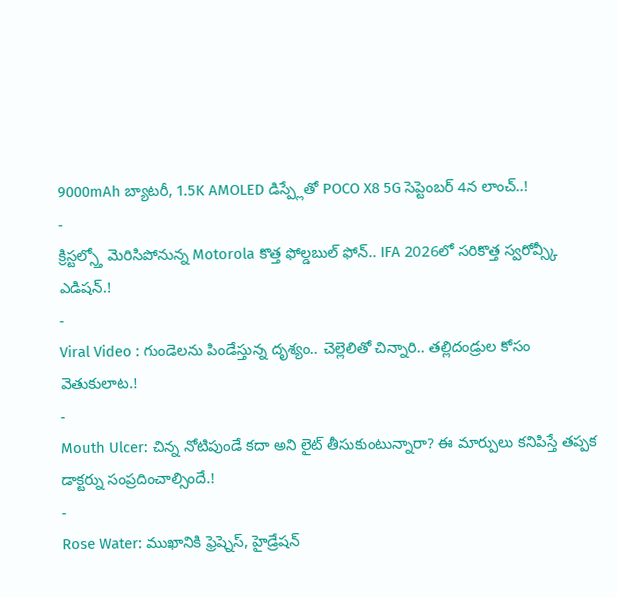9000mAh బ్యాటరీ, 1.5K AMOLED డిస్ప్లేతో POCO X8 5G సెప్టెంబర్ 4న లాంచ్..!
-
క్రిస్టల్స్తో మెరిసిపోనున్న Motorola కొత్త ఫోల్డబుల్ ఫోన్.. IFA 2026లో సరికొత్త స్వరోవ్స్కీ ఎడిషన్.!
-
Viral Video : గుండెలను పిండేస్తున్న దృశ్యం.. చెల్లెలితో చిన్నారి.. తల్లిదండ్రుల కోసం వెతుకులాట.!
-
Mouth Ulcer: చిన్న నోటిపుండే కదా అని లైట్ తీసుకుంటున్నారా? ఈ మార్పులు కనిపిస్తే తప్పక డాక్టర్ను సంప్రదించాల్సిందే.!
-
Rose Water: ముఖానికి ఫ్రెష్నెస్, హైడ్రేషన్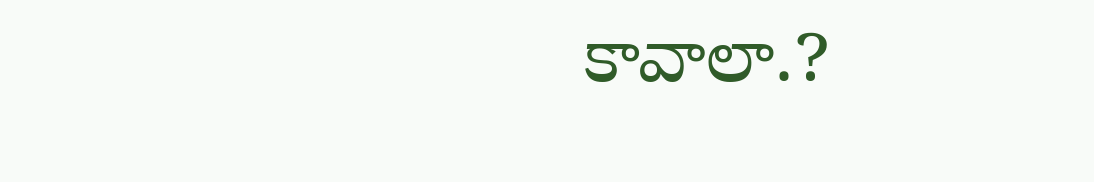కావాలా.?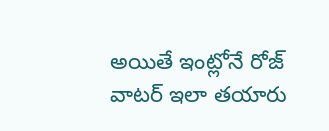అయితే ఇంట్లోనే రోజ్ వాటర్ ఇలా తయారు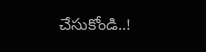చేసుకోండి..!